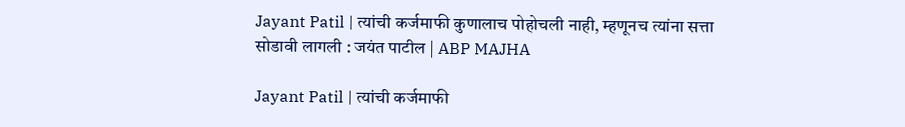Jayant Patil | त्यांची कर्जमाफी कुणालाच पोहोचली नाही, म्हणूनच त्यांना सत्ता सोडावी लागली : जयंत पाटील | ABP MAJHA

Jayant Patil | त्यांची कर्जमाफी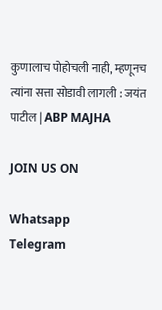कुणालाच पोहोचली नाही, म्हणूनच त्यांना सत्ता सोडावी लागली : जयंत पाटील | ABP MAJHA

JOIN US ON

Whatsapp
Telegram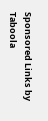Sponsored Links by Taboola